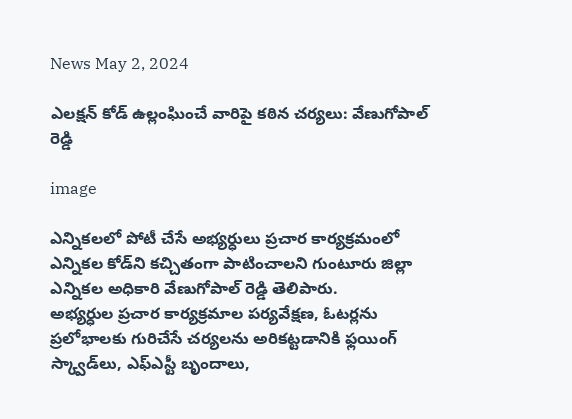News May 2, 2024

ఎలక్షన్ కోడ్ ఉల్లంఘించే వారిపై కఠిన చర్యలు: వేణుగోపాల్ రెడ్డి

image

ఎన్నికలలో పోటీ చేసే అభ్యర్ధులు ప్రచార కార్యక్రమంలో ఎన్నికల కోడ్‌ని కచ్చితంగా పాటించాలని గుంటూరు జిల్లా ఎన్నికల అధికారి వేణుగోపాల్ రెడ్డి తెలిపారు.
అభ్యర్ధుల ప్రచార కార్యక్రమాల పర్యవేక్షణ, ఓటర్లను ప్రలోభాలకు గురిచేసే చర్యలను అరికట్టడానికి ఫ్లయింగ్ స్క్వాడ్‌‌లు, ఎఫ్ఎస్టీ బృందాలు,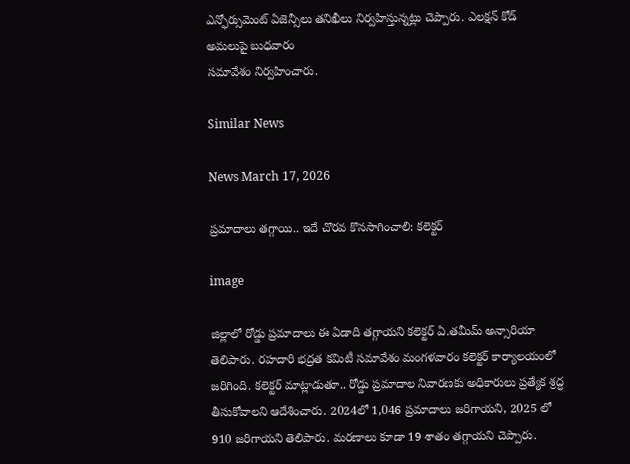ఎన్ఫోర్సుమెంట్ ఏజెన్సీలు తనిఖీలు నిర్వహిస్తున్నట్లు చెప్పారు. ఎలక్షన్ కోడ్ అమలుపై బుధవారం
సమావేశం నిర్వహించారు.

Similar News

News March 17, 2026

ప్రమాదాలు తగ్గాయి.. ఇదే చొరవ కొనసాగించాలి: కలెక్టర్

image

జిల్లాలో రోడ్డు ప్రమాదాలు ఈ ఏడాది తగ్గాయని కలెక్టర్ ఏ.తమీమ్ అన్సారియా తెలిపారు. రహదారి భద్రత కమిటీ సమావేశం మంగళవారం కలెక్టర్ కార్యాలయంలో జరిగింది. కలెక్టర్ మాట్లాడుతూ.. రోడ్డు ప్రమాదాల నివారణకు అధికారులు ప్రత్యేక శ్రద్ధ తీసుకోవాలని ఆదేశించారు. 2024లో 1,046 ప్రమాదాలు జరిగాయని, 2025 లో 910 జరిగాయని తెలిపారు. మరణాలు కూడా 19 శాతం తగ్గాయని చెప్పారు.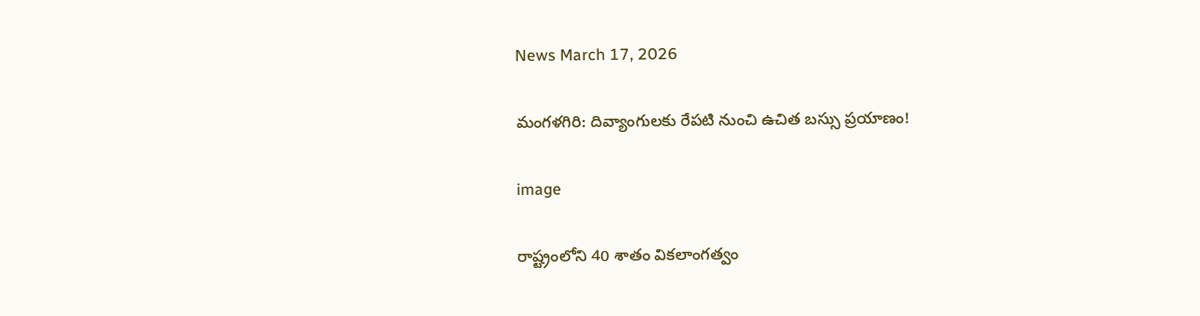News March 17, 2026

మంగళగిరి: దివ్యాంగులకు రేపటి నుంచి ఉచిత బస్సు ప్రయాణం!

image

రాష్ట్రంలోని 40 శాతం వికలాంగత్వం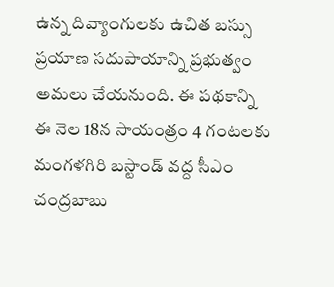ఉన్న దివ్యాంగులకు ఉచిత బస్సు ప్రయాణ సదుపాయాన్ని ప్రభుత్వం అమలు చేయనుంది. ఈ పథకాన్ని ఈ నెల 18న సాయంత్రం 4 గంటలకు మంగళగిరి బస్టాండ్ వద్ద సీఎం చంద్రబాబు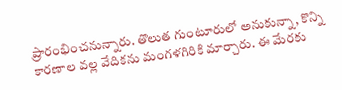ప్రారంభించనున్నారు. తొలుత గుంటూరులో అనుకున్నా, కొన్ని కారణాల వల్ల వేదికను మంగళగిరికి మార్చారు. ఈ మేరకు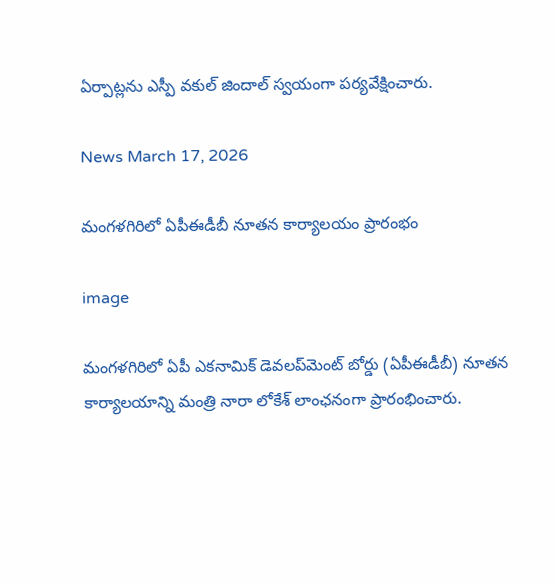ఏర్పాట్లను ఎస్పీ వకుల్ జిందాల్ స్వయంగా పర్యవేక్షించారు.

News March 17, 2026

మంగళగిరిలో ఏపీఈడీబీ నూతన కార్యాలయం ప్రారంభం

image

మంగళగిరిలో ఏపీ ఎకనామిక్ డెవలప్‌మెంట్ బోర్డు (ఏపీఈడీబీ) నూతన కార్యాలయాన్ని మంత్రి నారా లోకేశ్ లాంఛనంగా ప్రారంభించారు.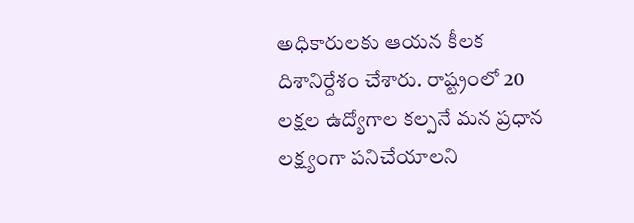అధికారులకు ఆయన కీలక దిశానిర్దేశం చేశారు. రాష్ట్రంలో 20 లక్షల ఉద్యోగాల కల్పనే మన ప్రధాన లక్ష్యంగా పనిచేయాలని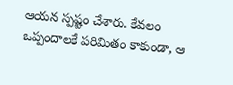ఆయన స్పష్టం చేశారు. కేవలం ఒప్పందాలకే పరిమితం కాకుండా, ఆ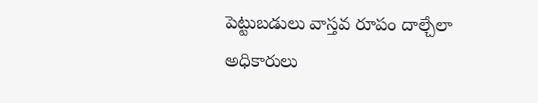పెట్టుబడులు వాస్తవ రూపం దాల్చేలా అధికారులు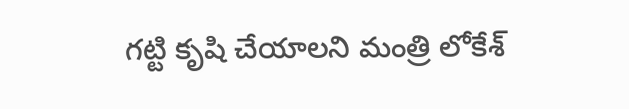గట్టి కృషి చేయాలని మంత్రి లోకేశ్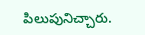పిలుపునిచ్చారు.